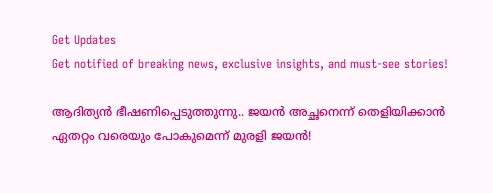Get Updates
Get notified of breaking news, exclusive insights, and must-see stories!

ആദിത്യന്‍ ഭീഷണിപ്പെടുത്തുന്നു.. ജയന്‍ അച്ഛനെന്ന് തെളിയിക്കാന്‍ ഏതറ്റം വരെയും പോകുമെന്ന് മുരളി ജയന്‍!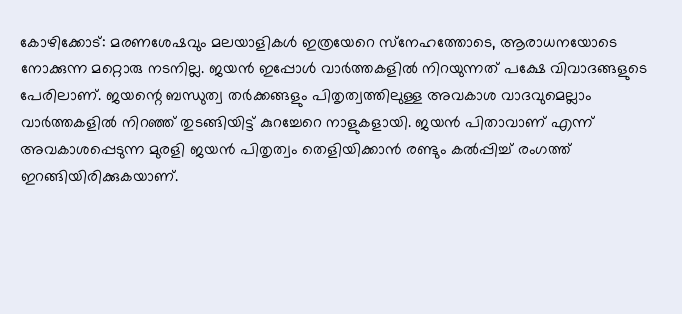കോഴിക്കോട്: മരണശേഷവും മലയാളികള്‍ ഇത്രയേറെ സ്‌നേഹത്തോടെ, ആരാധനയോടെ നോക്കുന്ന മറ്റൊരു നടനില്ല. ജയന്‍ ഇപ്പോള്‍ വാര്‍ത്തകളില്‍ നിറയുന്നത് പക്ഷേ വിവാദങ്ങളുടെ പേരിലാണ്. ജയന്റെ ബന്ധുത്വ തര്‍ക്കങ്ങളും പിതൃത്വത്തിലുള്ള അവകാശ വാദവുമെല്ലാം വാര്‍ത്തകളില്‍ നിറഞ്ഞ് തുടങ്ങിയിട്ട് കുറച്ചേറെ നാളുകളായി. ജയന്‍ പിതാവാണ് എന്ന് അവകാശപ്പെടുന്ന മുരളി ജയന്‍ പിതൃത്വം തെളിയിക്കാന്‍ രണ്ടും കല്‍പ്പിച്ച് രംഗത്ത് ഇറങ്ങിയിരിക്കുകയാണ്.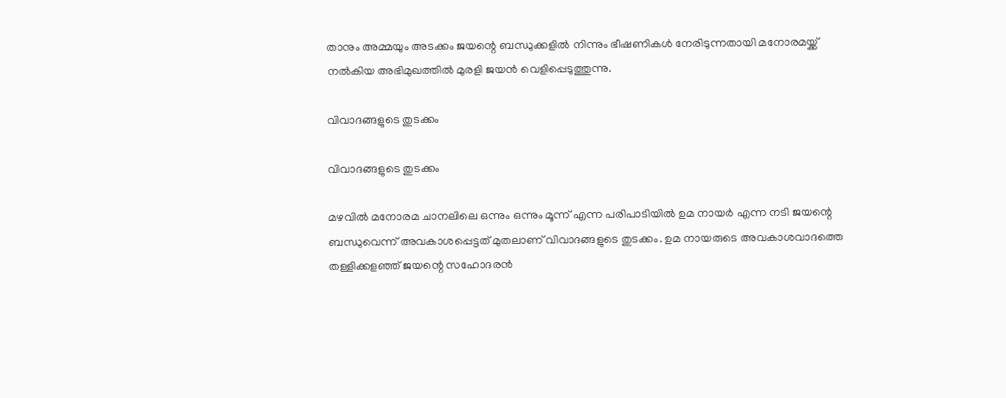താനും അമ്മയും അടക്കം ജയന്റെ ബന്ധുക്കളില്‍ നിന്നും ഭീഷണികള്‍ നേരിടുന്നതായി മനോരമയ്ക്ക് നല്‍കിയ അഭിമുഖത്തില്‍ മുരളി ജയന്‍ വെളിപ്പെടുത്തുന്നു.

വിവാദങ്ങളുടെ തുടക്കം

വിവാദങ്ങളുടെ തുടക്കം

മഴവില്‍ മനോരമ ചാനലിലെ ഒന്നും ഒന്നും മൂന്ന് എന്ന പരിപാടിയില്‍ ഉമ നായര്‍ എന്ന നടി ജയന്റെ ബന്ധുവെന്ന് അവകാശപ്പെട്ടത് മുതലാണ് വിവാദങ്ങളുടെ തുടക്കം. ഉമ നായരുടെ അവകാശവാദത്തെ തള്ളിക്കളഞ്ഞ് ജയന്റെ സഹോദരന്‍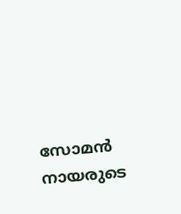സോമന്‍ നായരുടെ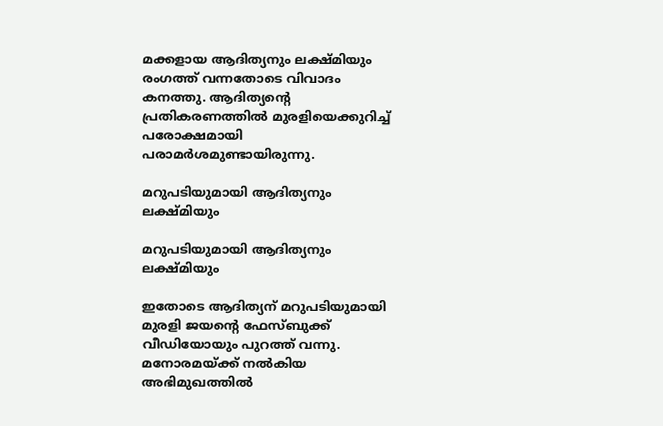മക്കളായ ആദിത്യനും ലക്ഷ്മിയും രംഗത്ത് വന്നതോടെ വിവാദം കനത്തു. ആദിത്യന്റെ പ്രതികരണത്തില്‍ മുരളിയെക്കുറിച്ച് പരോക്ഷമായി പരാമര്‍ശമുണ്ടായിരുന്നു.

മറുപടിയുമായി ആദിത്യനും ലക്ഷ്മിയും

മറുപടിയുമായി ആദിത്യനും ലക്ഷ്മിയും

ഇതോടെ ആദിത്യന് മറുപടിയുമായി മുരളി ജയന്റെ ഫേസ്ബുക്ക് വീഡിയോയും പുറത്ത് വന്നു. മനോരമയ്ക്ക് നല്‍കിയ അഭിമുഖത്തില്‍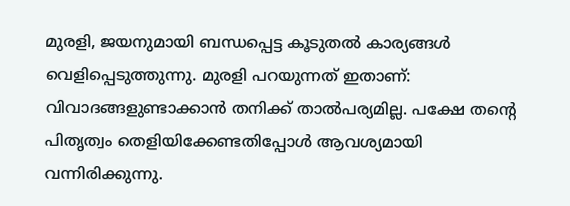മുരളി, ജയനുമായി ബന്ധപ്പെട്ട കൂടുതല്‍ കാര്യങ്ങള്‍ വെളിപ്പെടുത്തുന്നു. മുരളി പറയുന്നത് ഇതാണ്: വിവാദങ്ങളുണ്ടാക്കാന്‍ തനിക്ക് താല്‍പര്യമില്ല. പക്ഷേ തന്റെ പിതൃത്വം തെളിയിക്കേണ്ടതിപ്പോള്‍ ആവശ്യമായി വന്നിരിക്കുന്നു.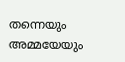തന്നെയും അമ്മയേയും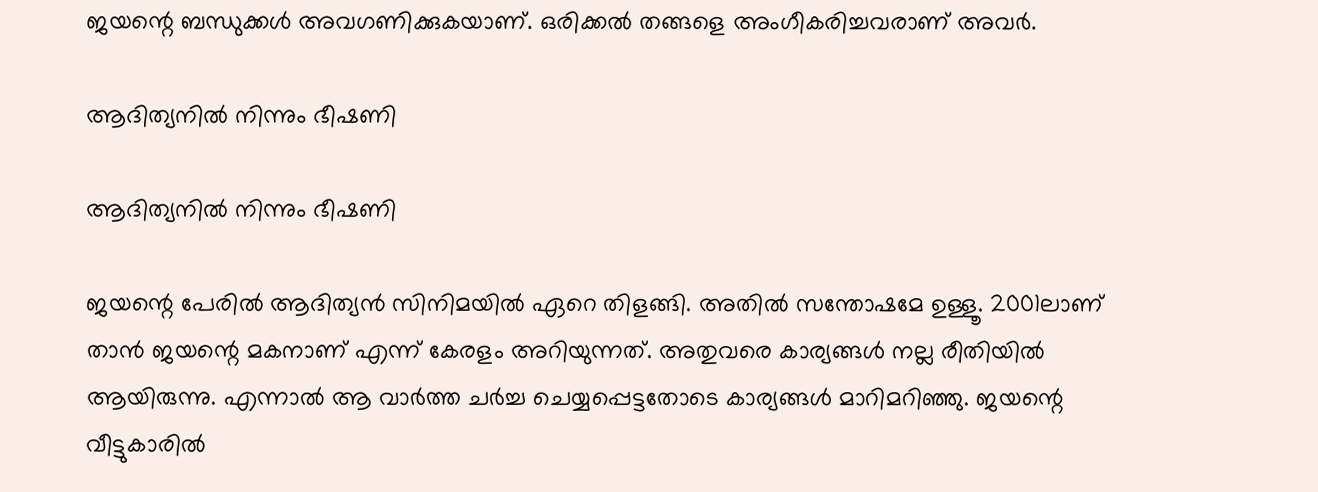ജയന്റെ ബന്ധുക്കള്‍ അവഗണിക്കുകയാണ്. ഒരിക്കല്‍ തങ്ങളെ അംഗീകരിച്ചവരാണ് അവര്‍.

ആദിത്യനിൽ നിന്നും ഭീഷണി

ആദിത്യനിൽ നിന്നും ഭീഷണി

ജയന്റെ പേരില്‍ ആദിത്യന്‍ സിനിമയില്‍ ഏറെ തിളങ്ങി. അതില്‍ സന്തോഷമേ ഉള്ളൂ. 2001ലാണ് താന്‍ ജയന്റെ മകനാണ് എന്ന് കേരളം അറിയുന്നത്. അതുവരെ കാര്യങ്ങള്‍ നല്ല രീതിയില്‍ ആയിരുന്നു. എന്നാല്‍ ആ വാര്‍ത്ത ചര്‍ച്ച ചെയ്യപ്പെട്ടതോടെ കാര്യങ്ങള്‍ മാറിമറിഞ്ഞു. ജയന്റെ വീട്ടുകാരില്‍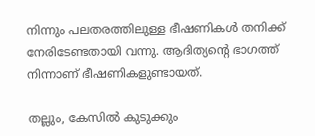നിന്നും പലതരത്തിലുള്ള ഭീഷണികള്‍ തനിക്ക് നേരിടേണ്ടതായി വന്നു. ആദിത്യന്റെ ഭാഗത്ത് നിന്നാണ് ഭീഷണികളുണ്ടായത്.

തല്ലും, കേസില്‍ കുടുക്കും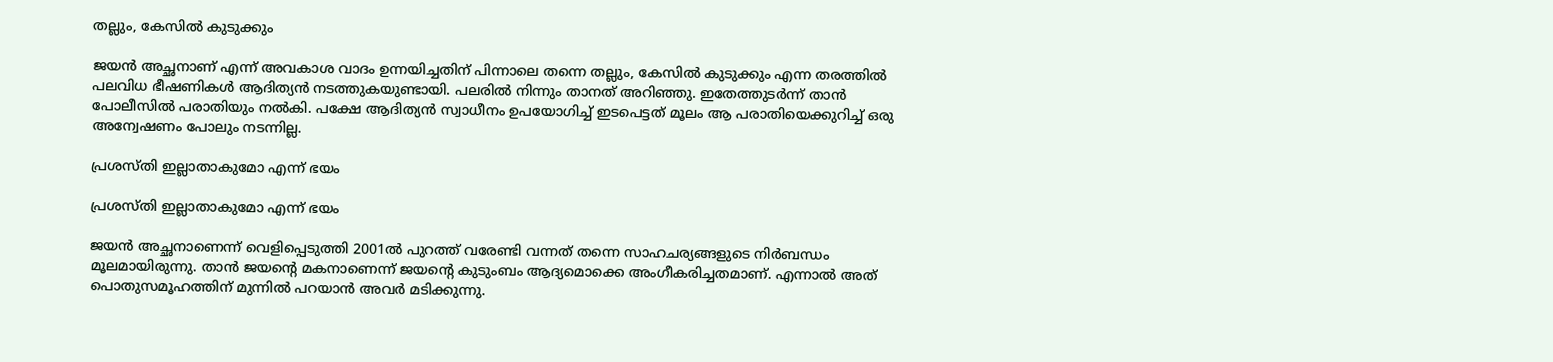തല്ലും, കേസില്‍ കുടുക്കും

ജയന്‍ അച്ഛനാണ് എന്ന് അവകാശ വാദം ഉന്നയിച്ചതിന് പിന്നാലെ തന്നെ തല്ലും, കേസില്‍ കുടുക്കും എന്ന തരത്തില്‍ പലവിധ ഭീഷണികള്‍ ആദിത്യന്‍ നടത്തുകയുണ്ടായി. പലരില്‍ നിന്നും താനത് അറിഞ്ഞു. ഇതേത്തുടര്‍ന്ന് താന്‍ പോലീസില്‍ പരാതിയും നല്‍കി. പക്ഷേ ആദിത്യന്‍ സ്വാധീനം ഉപയോഗിച്ച് ഇടപെട്ടത് മൂലം ആ പരാതിയെക്കുറിച്ച് ഒരു അന്വേഷണം പോലും നടന്നില്ല.

പ്രശസ്തി ഇല്ലാതാകുമോ എന്ന് ഭയം

പ്രശസ്തി ഇല്ലാതാകുമോ എന്ന് ഭയം

ജയന്‍ അച്ഛനാണെന്ന് വെളിപ്പെടുത്തി 2001ല്‍ പുറത്ത് വരേണ്ടി വന്നത് തന്നെ സാഹചര്യങ്ങളുടെ നിര്‍ബന്ധം മൂലമായിരുന്നു. താന്‍ ജയന്റെ മകനാണെന്ന് ജയന്റെ കുടുംബം ആദ്യമൊക്കെ അംഗീകരിച്ചതമാണ്. എന്നാല്‍ അത് പൊതുസമൂഹത്തിന് മുന്നില്‍ പറയാന്‍ അവര്‍ മടിക്കുന്നു.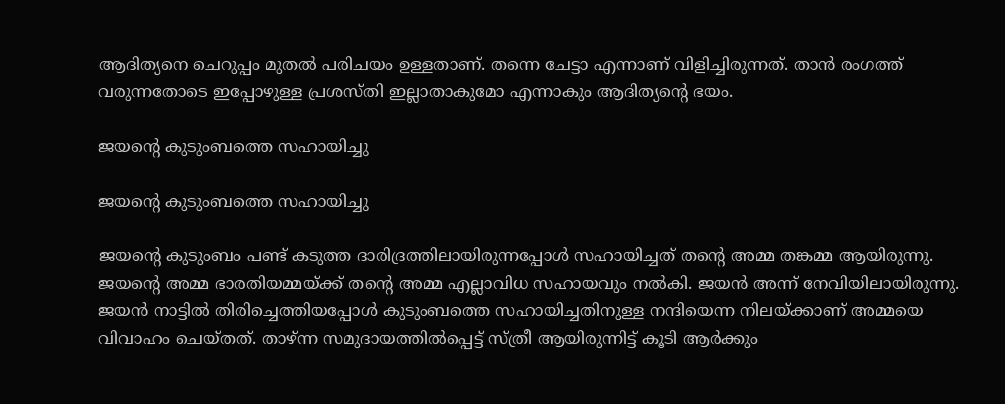ആദിത്യനെ ചെറുപ്പം മുതല്‍ പരിചയം ഉള്ളതാണ്. തന്നെ ചേട്ടാ എന്നാണ് വിളിച്ചിരുന്നത്. താന്‍ രംഗത്ത് വരുന്നതോടെ ഇപ്പോഴുള്ള പ്രശസ്തി ഇല്ലാതാകുമോ എന്നാകും ആദിത്യന്റെ ഭയം.

ജയന്റെ കുടുംബത്തെ സഹായിച്ചു

ജയന്റെ കുടുംബത്തെ സഹായിച്ചു

ജയന്റെ കുടുംബം പണ്ട് കടുത്ത ദാരിദ്രത്തിലായിരുന്നപ്പോള്‍ സഹായിച്ചത് തന്റെ അമ്മ തങ്കമ്മ ആയിരുന്നു. ജയന്റെ അമ്മ ഭാരതിയമ്മയ്ക്ക് തന്റെ അമ്മ എല്ലാവിധ സഹായവും നല്‍കി. ജയന്‍ അന്ന് നേവിയിലായിരുന്നു. ജയന്‍ നാട്ടില്‍ തിരിച്ചെത്തിയപ്പോള്‍ കുടുംബത്തെ സഹായിച്ചതിനുള്ള നന്ദിയെന്ന നിലയ്ക്കാണ് അമ്മയെ വിവാഹം ചെയ്തത്. താഴ്ന്ന സമുദായത്തില്‍പ്പെട്ട് സ്ത്രീ ആയിരുന്നിട്ട് കൂടി ആര്‍ക്കും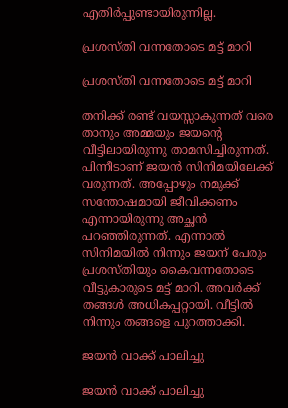എതിര്‍പ്പുണ്ടായിരുന്നില്ല.

പ്രശസ്തി വന്നതോടെ മട്ട് മാറി

പ്രശസ്തി വന്നതോടെ മട്ട് മാറി

തനിക്ക് രണ്ട് വയസ്സാകുന്നത് വരെ താനും അമ്മയും ജയന്റെ വീട്ടിലായിരുന്നു താമസിച്ചിരുന്നത്. പിന്നീടാണ് ജയന്‍ സിനിമയിലേക്ക് വരുന്നത്. അപ്പോഴും നമുക്ക് സന്തോഷമായി ജീവിക്കണം എന്നായിരുന്നു അച്ഛന്‍ പറഞ്ഞിരുന്നത്. എന്നാല്‍ സിനിമയില്‍ നിന്നും ജയന് പേരും പ്രശസ്തിയും കൈവന്നതോടെ വീട്ടുകാരുടെ മട്ട് മാറി. അവര്‍ക്ക് തങ്ങള്‍ അധികപ്പറ്റായി. വീട്ടില്‍ നിന്നും തങ്ങളെ പുറത്താക്കി.

ജയൻ വാക്ക് പാലിച്ചു

ജയൻ വാക്ക് പാലിച്ചു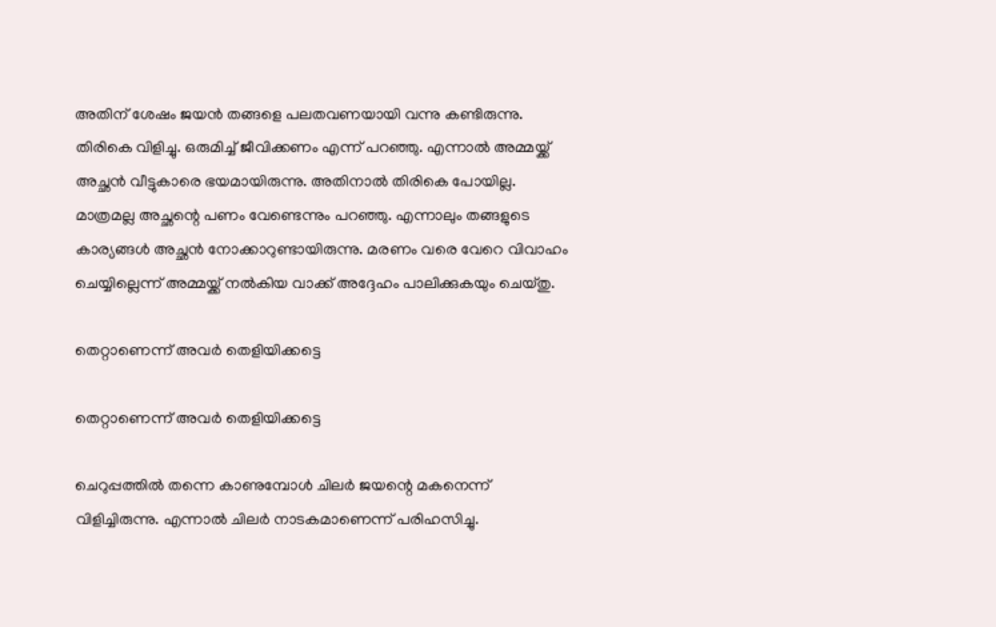അതിന് ശേഷം ജയന്‍ തങ്ങളെ പലതവണയായി വന്നു കണ്ടിരുന്നു. തിരികെ വിളിച്ചു. ഒരുമിച്ച് ജീവിക്കണം എന്ന് പറഞ്ഞു. എന്നാല്‍ അമ്മയ്ക്ക് അച്ഛന്‍ വീട്ടുകാരെ ഭയമായിരുന്നു. അതിനാല്‍ തിരികെ പോയില്ല. മാത്രമല്ല അച്ഛന്റെ പണം വേണ്ടെന്നും പറഞ്ഞു. എന്നാലും തങ്ങളുടെ കാര്യങ്ങള്‍ അച്ഛന്‍ നോക്കാറുണ്ടായിരുന്നു. മരണം വരെ വേറെ വിവാഹം ചെയ്യില്ലെന്ന് അമ്മയ്ക്ക് നല്‍കിയ വാക്ക് അദ്ദേഹം പാലിക്കുകയും ചെയ്തു.

തെറ്റാണെന്ന് അവർ തെളിയിക്കട്ടെ

തെറ്റാണെന്ന് അവർ തെളിയിക്കട്ടെ

ചെറുപ്പത്തില്‍ തന്നെ കാണുമ്പോള്‍ ചിലര്‍ ജയന്റെ മകനെന്ന് വിളിച്ചിരുന്നു. എന്നാല്‍ ചിലര്‍ നാടകമാണെന്ന് പരിഹസിച്ചു.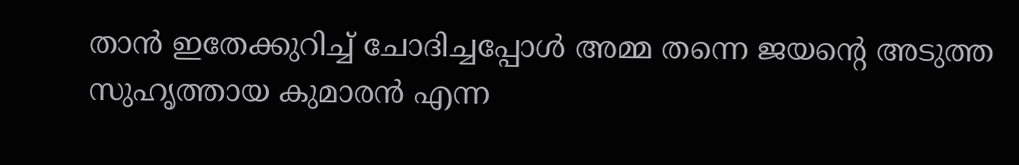താന്‍ ഇതേക്കുറിച്ച് ചോദിച്ചപ്പോള്‍ അമ്മ തന്നെ ജയന്റെ അടുത്ത സുഹൃത്തായ കുമാരന്‍ എന്ന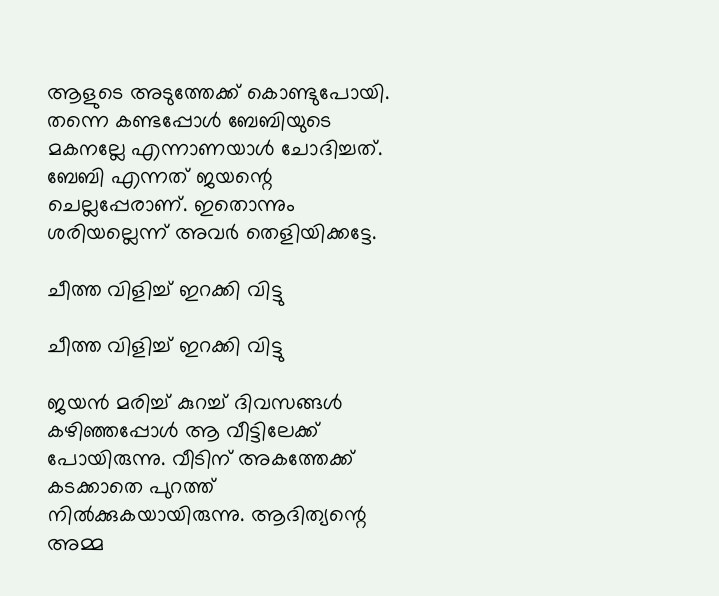ആളുടെ അടുത്തേക്ക് കൊണ്ടുപോയി. തന്നെ കണ്ടപ്പോള്‍ ബേബിയുടെ മകനല്ലേ എന്നാണയാള്‍ ചോദിച്ചത്. ബേബി എന്നത് ജയന്റെ ചെല്ലപ്പേരാണ്. ഇതൊന്നും ശരിയല്ലെന്ന് അവര്‍ തെളിയിക്കട്ടേ.

ചീത്ത വിളിച്ച് ഇറക്കി വിട്ടു

ചീത്ത വിളിച്ച് ഇറക്കി വിട്ടു

ജയന്‍ മരിച്ച് കുറച്ച് ദിവസങ്ങള്‍ കഴിഞ്ഞപ്പോള്‍ ആ വീട്ടിലേക്ക് പോയിരുന്നു. വീടിന് അകത്തേക്ക് കടക്കാതെ പുറത്ത് നില്‍ക്കുകയായിരുന്നു. ആദിത്യന്റെ അമ്മ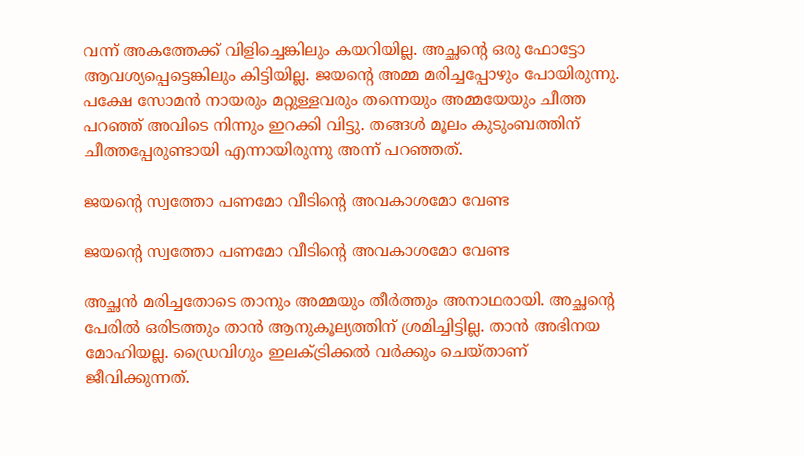വന്ന് അകത്തേക്ക് വിളിച്ചെങ്കിലും കയറിയില്ല. അച്ഛന്റെ ഒരു ഫോട്ടോ ആവശ്യപ്പെട്ടെങ്കിലും കിട്ടിയില്ല. ജയന്റെ അമ്മ മരിച്ചപ്പോഴും പോയിരുന്നു. പക്ഷേ സോമന്‍ നായരും മറ്റുള്ളവരും തന്നെയും അമ്മയേയും ചീത്ത പറഞ്ഞ് അവിടെ നിന്നും ഇറക്കി വിട്ടു. തങ്ങള്‍ മൂലം കുടുംബത്തിന് ചീത്തപ്പേരുണ്ടായി എന്നായിരുന്നു അന്ന് പറഞ്ഞത്.

ജയന്റെ സ്വത്തോ പണമോ വീടിന്റെ അവകാശമോ വേണ്ട

ജയന്റെ സ്വത്തോ പണമോ വീടിന്റെ അവകാശമോ വേണ്ട

അച്ഛന്‍ മരിച്ചതോടെ താനും അമ്മയും തീര്‍ത്തും അനാഥരായി. അച്ഛന്റെ പേരില്‍ ഒരിടത്തും താന്‍ ആനുകൂല്യത്തിന് ശ്രമിച്ചിട്ടില്ല. താന്‍ അഭിനയ മോഹിയല്ല. ഡ്രൈവിഗും ഇലക്ട്രിക്കല്‍ വര്‍ക്കും ചെയ്താണ് ജീവിക്കുന്നത്.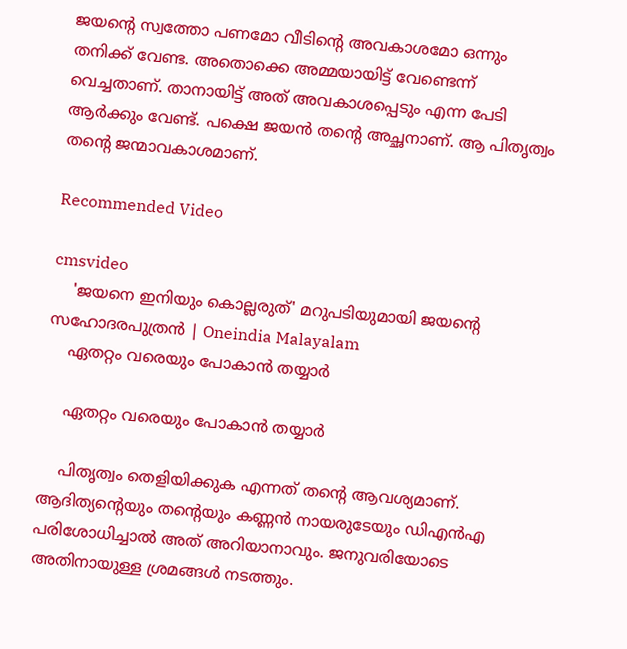ജയന്റെ സ്വത്തോ പണമോ വീടിന്റെ അവകാശമോ ഒന്നും തനിക്ക് വേണ്ട. അതൊക്കെ അമ്മയായിട്ട് വേണ്ടെന്ന് വെച്ചതാണ്. താനായിട്ട് അത് അവകാശപ്പെടും എന്ന പേടി ആര്‍ക്കും വേണ്ട്. പക്ഷെ ജയന്‍ തന്റെ അച്ഛനാണ്. ആ പിതൃത്വം തന്റെ ജന്മാവകാശമാണ്.

Recommended Video

cmsvideo
    'ജയനെ ഇനിയും കൊല്ലരുത്' മറുപടിയുമായി ജയന്റെ സഹോദരപുത്രൻ | Oneindia Malayalam
    ഏതറ്റം വരെയും പോകാൻ തയ്യാർ

    ഏതറ്റം വരെയും പോകാൻ തയ്യാർ

    പിതൃത്വം തെളിയിക്കുക എന്നത് തന്റെ ആവശ്യമാണ്. ആദിത്യന്റെയും തന്റെയും കണ്ണന്‍ നായരുടേയും ഡിഎന്‍എ പരിശോധിച്ചാല്‍ അത് അറിയാനാവും. ജനുവരിയോടെ അതിനായുള്ള ശ്രമങ്ങള്‍ നടത്തും.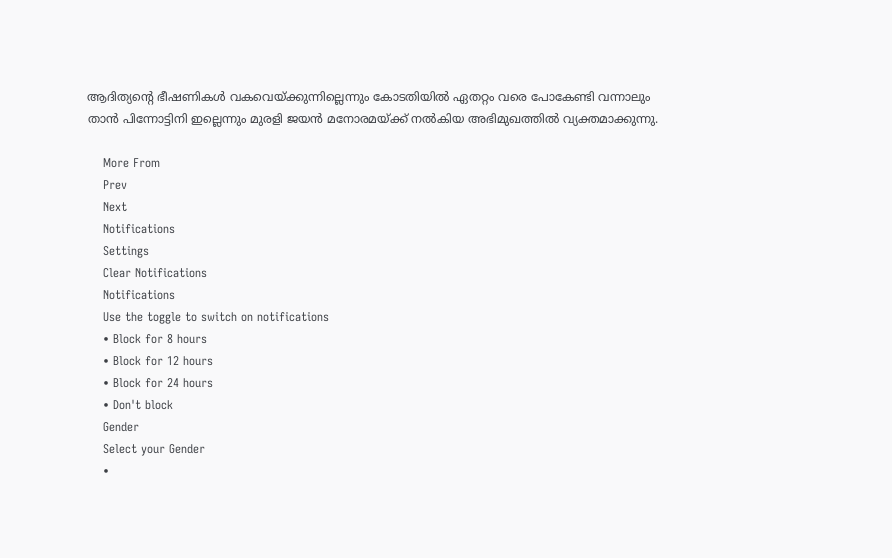ആദിത്യന്റെ ഭീഷണികള്‍ വകവെയ്ക്കുന്നില്ലെന്നും കോടതിയില്‍ ഏതറ്റം വരെ പോകേണ്ടി വന്നാലും താന്‍ പിന്നോട്ടിനി ഇല്ലെന്നും മുരളി ജയന്‍ മനോരമയ്ക്ക് നല്‍കിയ അഭിമുഖത്തില്‍ വ്യക്തമാക്കുന്നു.

    More From
    Prev
    Next
    Notifications
    Settings
    Clear Notifications
    Notifications
    Use the toggle to switch on notifications
    • Block for 8 hours
    • Block for 12 hours
    • Block for 24 hours
    • Don't block
    Gender
    Select your Gender
    •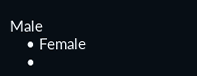Male
    • Female
    •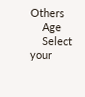Others
    Age
    Select your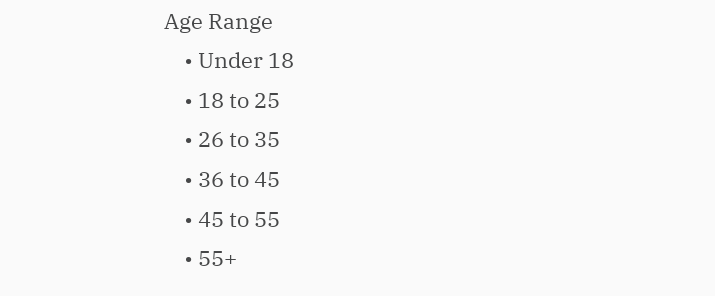Age Range
    • Under 18
    • 18 to 25
    • 26 to 35
    • 36 to 45
    • 45 to 55
    • 55+